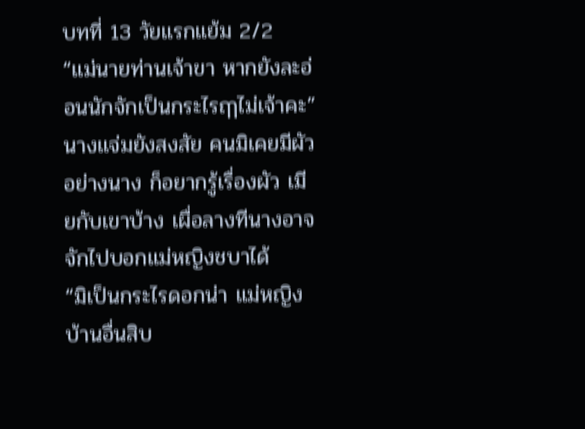บทที่ 13 วัยแรกแย้ม 2/2
“แม่นายท่านเจ้าขา หากยังละอ่อนนักจักเป็นกระไรฤๅไม่เจ้าคะ”
นางแจ่มยังสงสัย คนมิเคยมีผัวอย่างนาง ก็อยากรู้เรื่องผัว เมียกับเขาบ้าง เผื่อลางทีนางอาจจักไปบอกแม่หญิงชบาได้
“มิเป็นกระไรดอกน่า แม่หญิงบ้านอื่นสิบ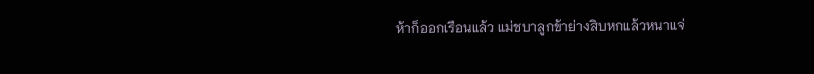ห้าก็ออกเรือนแล้ว แม่ชบาลูกข้าย่างสิบหกแล้วหนาแจ่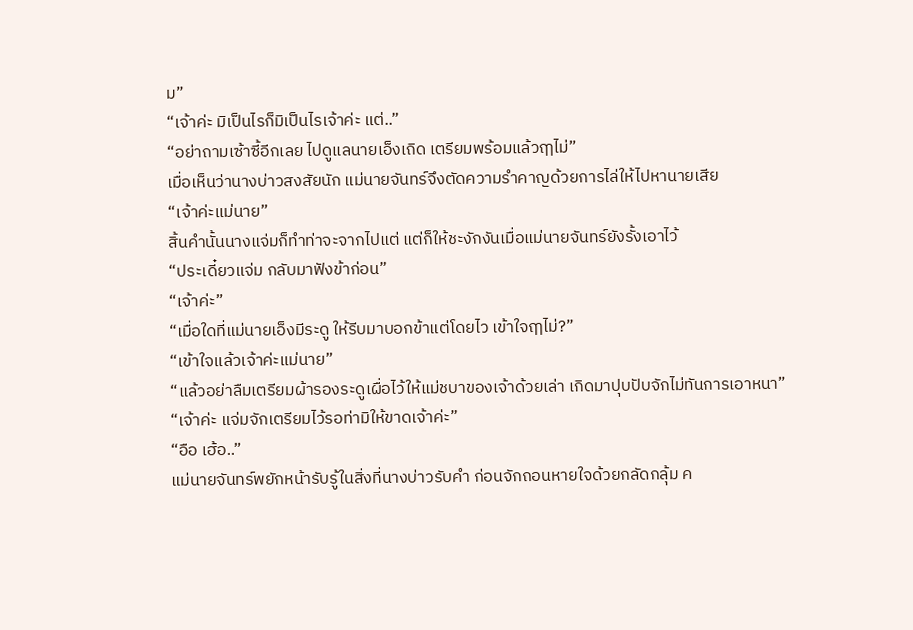ม”
“เจ้าค่ะ มิเป็นไรก็มิเป็นไรเจ้าค่ะ แต่..”
“อย่าถามเซ้าซี้อีกเลย ไปดูแลนายเอ็งเถิด เตรียมพร้อมแล้วฤๅไม่”
เมื่อเห็นว่านางบ่าวสงสัยนัก แม่นายจันทร์จึงตัดความรำคาญด้วยการไล่ให้ไปหานายเสีย
“เจ้าค่ะแม่นาย”
สิ้นคำนั้นนางแจ่มก็ทำท่าจะจากไปแต่ แต่ก็ให้ชะงักงันเมื่อแม่นายจันทร์ยังรั้งเอาไว้
“ประเดี๋ยวแจ่ม กลับมาฟังข้าก่อน”
“เจ้าค่ะ”
“เมื่อใดที่แม่นายเอ็งมีระดู ให้รีบมาบอกข้าแต่โดยไว เข้าใจฤๅไม่?”
“เข้าใจแล้วเจ้าค่ะแม่นาย”
“แล้วอย่าลืมเตรียมผ้ารองระดูเผื่อไว้ให้แม่ชบาของเจ้าด้วยเล่า เกิดมาปุบปับจักไม่ทันการเอาหนา”
“เจ้าค่ะ แจ่มจักเตรียมไว้รอท่ามิให้ขาดเจ้าค่ะ”
“อือ เฮ้อ..”
แม่นายจันทร์พยักหน้ารับรู้ในสิ่งที่นางบ่าวรับคำ ก่อนจักถอนหายใจด้วยกลัดกลุ้ม ค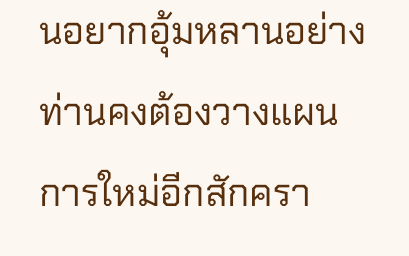นอยากอุ้มหลานอย่างท่านคงต้องวางแผนการใหม่อีกสักครา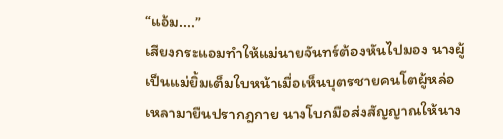“แอ้ม....”
เสียงกระแอมทำให้แม่นายจันทร์ต้องหันไปมอง นางผู้เป็นแม่ยิ้มเต็มใบหน้าเมื่อเห็นบุตรชายคนโตผู้หล่อเหลามายืนปรากฎกาย นางโบกมือส่งสัญญาณให้นาง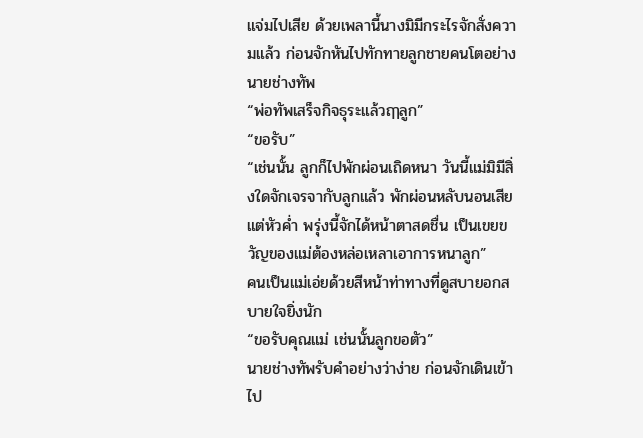แจ่มไปเสีย ด้วยเพลานี้นางมิมีกระไรจักสั่งความแล้ว ก่อนจักหันไปทักทายลูกชายคนโตอย่างนายช่างทัพ
“พ่อทัพเสร็จกิจธุระแล้วฤๅลูก”
“ขอรับ”
“เช่นนั้น ลูกก็ไปพักผ่อนเถิดหนา วันนี้แม่มิมีสิ่งใดจักเจรจากับลูกแล้ว พักผ่อนหลับนอนเสียแต่หัวค่ำ พรุ่งนี้จักได้หน้าตาสดชื่น เป็นเขยขวัญของแม่ต้องหล่อเหลาเอาการหนาลูก”
คนเป็นแม่เอ่ยด้วยสีหน้าท่าทางที่ดูสบายอกสบายใจยิ่งนัก
“ขอรับคุณแม่ เช่นนั้นลูกขอตัว”
นายช่างทัพรับคำอย่างว่าง่าย ก่อนจักเดินเข้าไป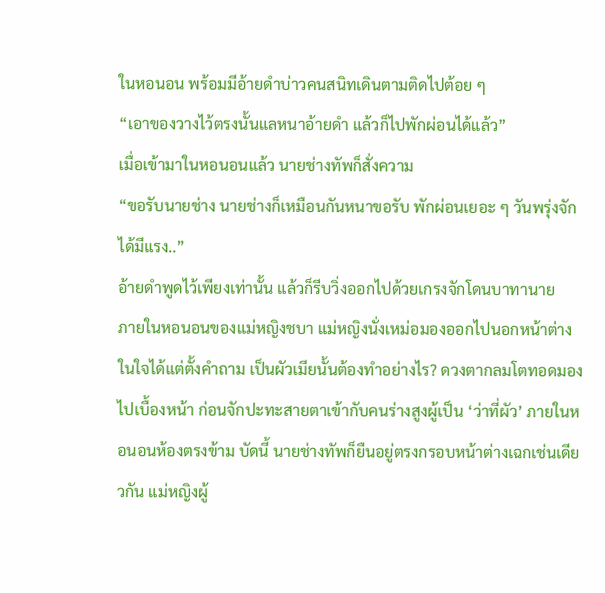ในหอนอน พร้อมมีอ้ายดำบ่าวคนสนิทเดินตามติดไปต้อย ๆ
“เอาของวางไว้ตรงนั้นแลหนาอ้ายดำ แล้วก็ไปพักผ่อนได้แล้ว”
เมื่อเข้ามาในหอนอนแล้ว นายช่างทัพก็สั่งความ
“ขอรับนายช่าง นายช่างก็เหมือนกันหนาขอรับ พักผ่อนเยอะ ๆ วันพรุ่งจักได้มีแรง..”
อ้ายดำพูดไว้เพียงเท่านั้น แล้วก็รีบวิ่งออกไปด้วยเกรงจักโดนบาทานาย
ภายในหอนอนของแม่หญิงชบา แม่หญิงนั่งเหม่อมองออกไปนอกหน้าต่าง ในใจได้แต่ตั้งคำถาม เป็นผัวเมียนั้นต้องทำอย่างไร? ดวงตากลมโตทอดมองไปเบื้องหน้า ก่อนจักปะทะสายตาเข้ากับคนร่างสูงผู้เป็น ‘ว่าที่ผัว’ ภายในหอนอนห้องตรงข้าม บัดนี้ นายช่างทัพก็ยืนอยู่ตรงกรอบหน้าต่างเฉกเช่นเดียวกัน แม่หญิงผู้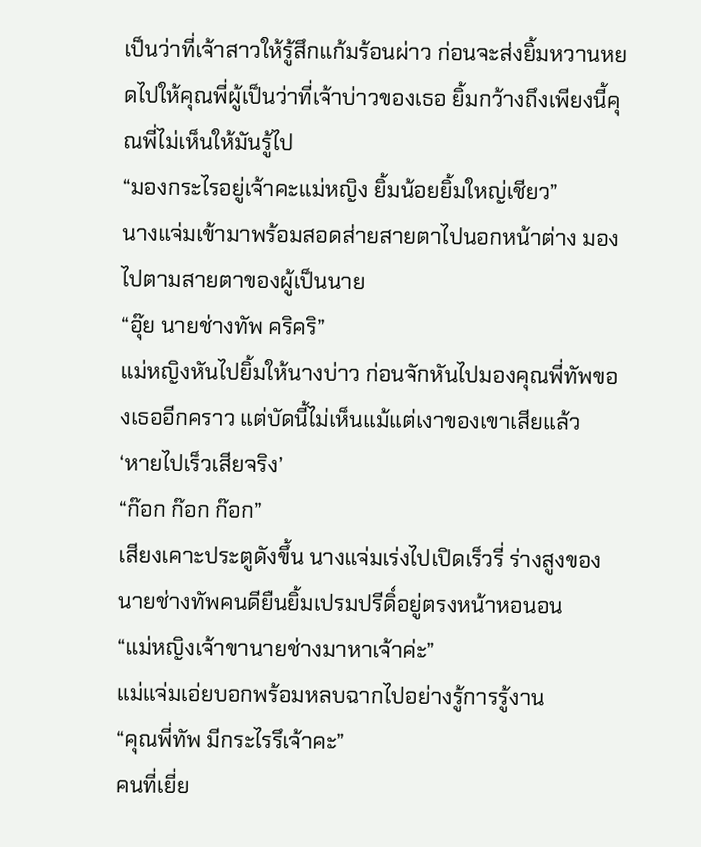เป็นว่าที่เจ้าสาวให้รู้สึกแก้มร้อนผ่าว ก่อนจะส่งยิ้มหวานหยดไปให้คุณพี่ผู้เป็นว่าที่เจ้าบ่าวของเธอ ยิ้มกว้างถึงเพียงนี้คุณพี่ไม่เห็นให้มันรู้ไป
“มองกระไรอยู่เจ้าคะแม่หญิง ยิ้มน้อยยิ้มใหญ่เชียว”
นางแจ่มเข้ามาพร้อมสอดส่ายสายตาไปนอกหน้าต่าง มองไปตามสายตาของผู้เป็นนาย
“อุ๊ย นายช่างทัพ คริคริ”
แม่หญิงหันไปยิ้มให้นางบ่าว ก่อนจักหันไปมองคุณพี่ทัพของเธออีกคราว แต่บัดนี้ไม่เห็นแม้แต่เงาของเขาเสียแล้ว
‘หายไปเร็วเสียจริง’
“ก๊อก ก๊อก ก๊อก”
เสียงเคาะประตูดังขึ้น นางแจ่มเร่งไปเปิดเร็วรี่ ร่างสูงของนายช่างทัพคนดียืนยิ้มเปรมปรีดิ์อยู่ตรงหน้าหอนอน
“แม่หญิงเจ้าขานายช่างมาหาเจ้าค่ะ”
แม่แจ่มเอ่ยบอกพร้อมหลบฉากไปอย่างรู้การรู้งาน
“คุณพี่ทัพ มีกระไรรึเจ้าคะ”
คนที่เยี่ย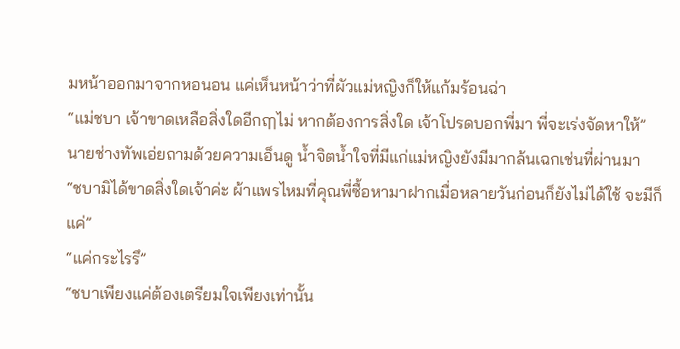มหน้าออกมาจากหอนอน แค่เห็นหน้าว่าที่ผัวแม่หญิงก็ให้แก้มร้อนฉ่า
“แม่ชบา เจ้าขาดเหลือสิ่งใดอีกฤๅไม่ หากต้องการสิ่งใด เจ้าโปรดบอกพี่มา พี่จะเร่งจัดหาให้”
นายช่างทัพเอ่ยถามด้วยความเอ็นดู น้ำจิตน้ำใจที่มีแก่แม่หญิงยังมีมากล้นเฉกเช่นที่ผ่านมา
“ชบามิได้ขาดสิ่งใดเจ้าค่ะ ผ้าแพรไหมที่คุณพี่ซื้อหามาฝากเมื่อหลายวันก่อนก็ยังไม่ได้ใช้ จะมีก็แค่”
“แค่กระไรรึ”
“ชบาเพียงแค่ต้องเตรียมใจเพียงเท่านั้น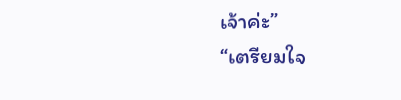เจ้าค่ะ”
“เตรียมใจ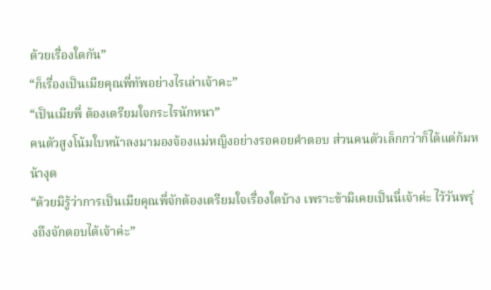ด้วยเรื่องใดกัน”
“ก็เรื่องเป็นเมียคุณพี่ทัพอย่างไรเล่าเจ้าคะ”
“เป็นเมียพี่ ต้องเตรียมใจกระไรนักหนา”
คนตัวสูงโน้มใบหน้าลงมามองจ้องแม่หญิงอย่างรอคอยคำตอบ ส่วนคนตัวเล็กกว่าก็ได้แต่ก้มหน้างุด
“ด้วยมิรู้ว่าการเป็นเมียคุณพี่จักต้องเตรียมใจเรื่องใดบ้าง เพราะข้ามิเคยเป็นนี่เจ้าค่ะ ไว้วันพรุ่งถึงจักตอบได้เจ้าค่ะ”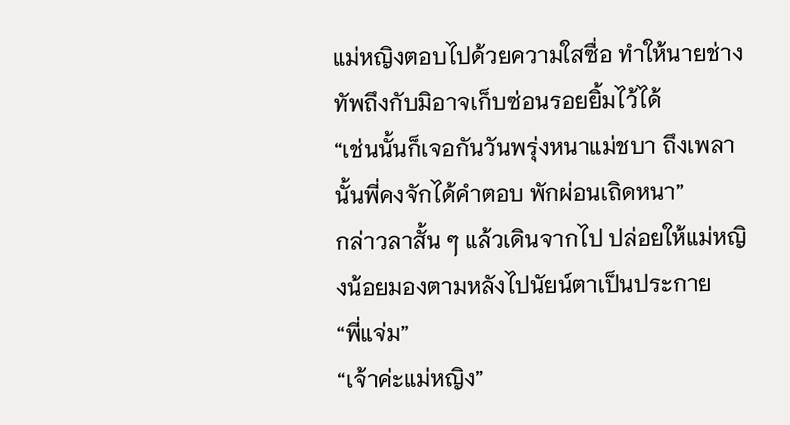แม่หญิงตอบไปด้วยความใสซื่อ ทำให้นายช่างทัพถึงกับมิอาจเก็บซ่อนรอยยิ้มไว้ได้
“เช่นนั้นก็เจอกันวันพรุ่งหนาแม่ชบา ถึงเพลานั้นพี่คงจักได้คำตอบ พักผ่อนเถิดหนา”
กล่าวลาสั้น ๆ แล้วเดินจากไป ปล่อยให้แม่หญิงน้อยมองตามหลังไปนัยน์ตาเป็นประกาย
“พี่แจ่ม”
“เจ้าค่ะแม่หญิง”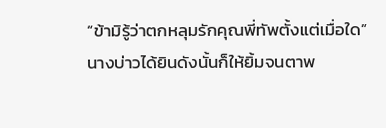“ข้ามิรู้ว่าตกหลุมรักคุณพี่ทัพตั้งแต่เมื่อใด”
นางบ่าวได้ยินดังนั้นก็ให้ยิ้มจนตาพ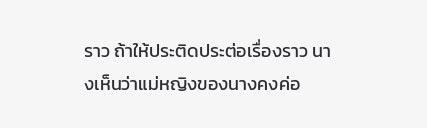ราว ถ้าให้ประติดประต่อเรื่องราว นางเห็นว่าแม่หญิงของนางคงค่อ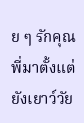ย ๆ รักคุณพี่มาตั้งแต่ยังเยาว์วัย